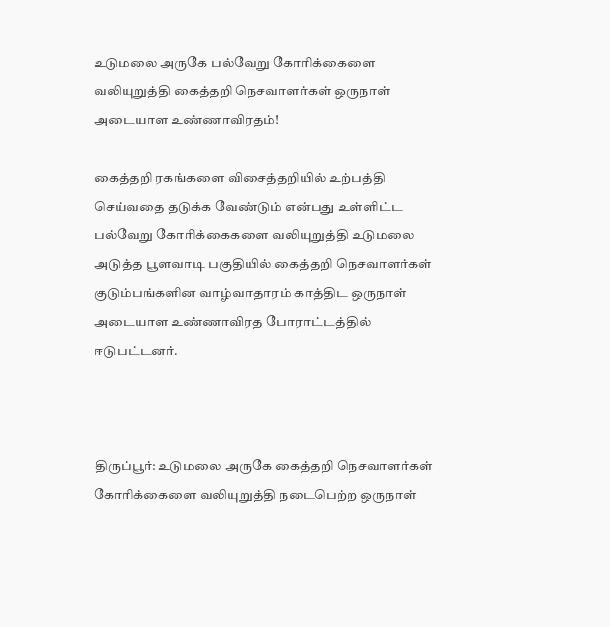உடுமலை அருகே பல்வேறு கோரிக்கைளை வலியுறுத்தி கைத்தறி நெசவாளர்கள் ஒருநாள் அடையாள உண்ணாவிரதம்!

கைத்தறி ரகங்களை விசைத்தறியில் உற்பத்தி செய்வதை தடுக்க வேண்டும் என்பது உள்ளிட்ட பல்வேறு கோரிக்கைகளை வலியுறுத்தி உடுமலை அடுத்த பூளவாடி பகுதியில் கைத்தறி நெசவாளர்கள் குடும்பங்களின வாழ்வாதாரம் காத்திட ஒருநாள் அடையாள உண்ணாவிரத போராட்டத்தில் ஈடுபட்டனர்.



திருப்பூர்: உடுமலை அருகே கைத்தறி நெசவாளர்கள் கோரிக்கைளை வலியுறுத்தி நடைபெற்ற ஒருநாள்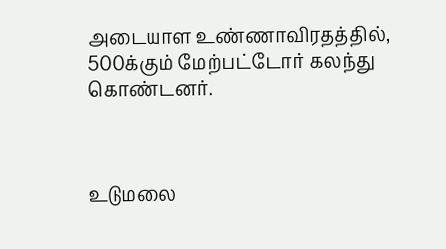அடையாள உண்ணாவிரதத்தில், 500க்கும் மேற்பட்டோர் கலந்து கொண்டனர்.



உடுமலை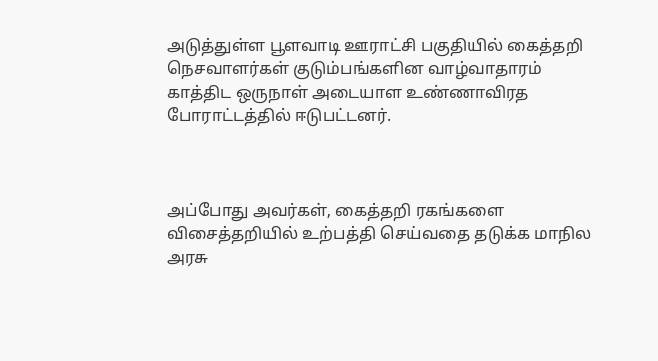அடுத்துள்ள பூளவாடி ஊராட்சி பகுதியில் கைத்தறி நெசவாளர்கள் குடும்பங்களின வாழ்வாதாரம் காத்திட ஒருநாள் அடையாள உண்ணாவிரத போராட்டத்தில் ஈடுபட்டனர்.



அப்போது அவர்கள், கைத்தறி ரகங்களை விசைத்தறியில் உற்பத்தி செய்வதை தடுக்க மாநில அரசு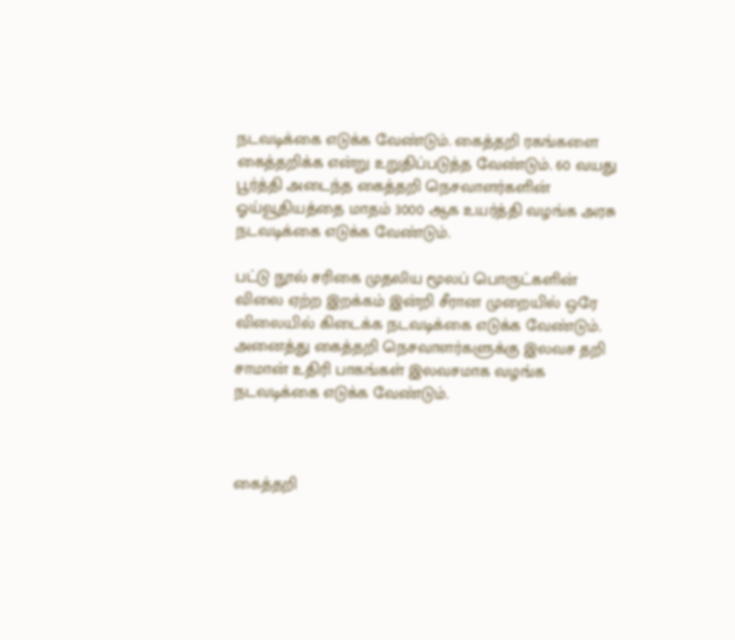நடவடிக்கை எடுக்க வேண்டும். கைத்தறி ரகங்களை கைத்தறிக்க என்று உறுதிப்படுத்த வேண்டும். 60 வயது பூர்த்தி அடைந்த கைத்தறி நெசவாளர்களின் ஓய்வூதியத்தை மாதம் 3000 ஆக உயர்த்தி வழங்க அரசு நடவடிக்கை எடுக்க வேண்டும்.

பட்டு நூல் சரிகை முதலிய மூலப் பொருட்களின் விலை ஏற்ற இறக்கம் இன்றி சீரான முறையில் ஒரே விலையில் கிடைக்க நடவடிக்கை எடுக்க வேண்டும். அனைத்து கைத்தறி நெசவாளர்களுக்கு இலவச தறி சாமான் உதிரி பாகங்கள் இலவசமாக வழங்க நடவடிக்கை எடுக்க வேண்டும்.



கைத்தறி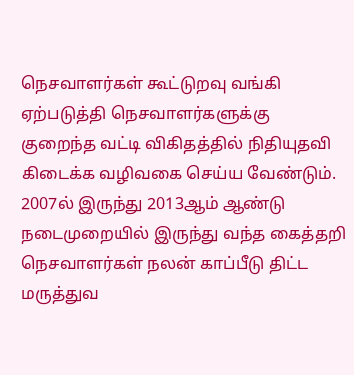நெசவாளர்கள் கூட்டுறவு வங்கி ஏற்படுத்தி நெசவாளர்களுக்கு குறைந்த வட்டி விகிதத்தில் நிதியுதவி கிடைக்க வழிவகை செய்ய வேண்டும். 2007ல் இருந்து 2013ஆம் ஆண்டு நடைமுறையில் இருந்து வந்த கைத்தறி நெசவாளர்கள் நலன் காப்பீடு திட்ட மருத்துவ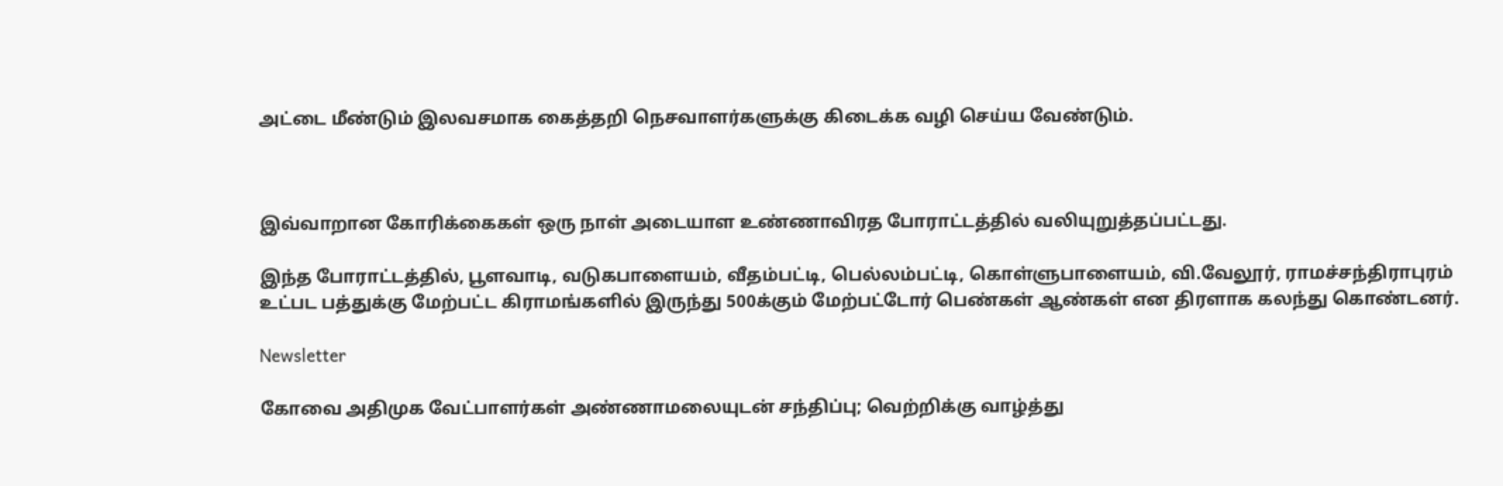அட்டை மீண்டும் இலவசமாக கைத்தறி நெசவாளர்களுக்கு கிடைக்க வழி செய்ய வேண்டும்.



இவ்வாறான கோரிக்கைகள் ஒரு நாள் அடையாள உண்ணாவிரத போராட்டத்தில் வலியுறுத்தப்பட்டது.

இந்த போராட்டத்தில், பூளவாடி, வடுகபாளையம், வீதம்பட்டி, பெல்லம்பட்டி, கொள்ளுபாளையம், வி.வேலூர், ராமச்சந்திராபுரம் உட்பட பத்துக்கு மேற்பட்ட கிராமங்களில் இருந்து 500க்கும் மேற்பட்டோர் பெண்கள் ஆண்கள் என திரளாக கலந்து கொண்டனர்.

Newsletter

கோவை அதிமுக வேட்பாளர்கள் அண்ணாமலையுடன் சந்திப்பு; வெற்றிக்கு வாழ்த்து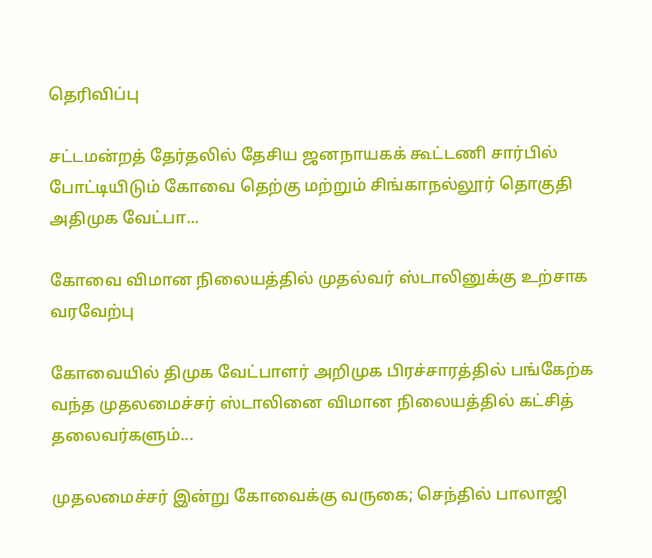தெரிவிப்பு

சட்டமன்றத் தேர்தலில் தேசிய ஜனநாயகக் கூட்டணி சார்பில் போட்டியிடும் கோவை தெற்கு மற்றும் சிங்காநல்லூர் தொகுதி அதிமுக வேட்பா...

கோவை விமான நிலையத்தில் முதல்வர் ஸ்டாலினுக்கு உற்சாக வரவேற்பு

கோவையில் திமுக வேட்பாளர் அறிமுக பிரச்சாரத்தில் பங்கேற்க வந்த முதலமைச்சர் ஸ்டாலினை விமான நிலையத்தில் கட்சித் தலைவர்களும்...

முதலமைச்சர் இன்று கோவைக்கு வருகை; செந்தில் பாலாஜி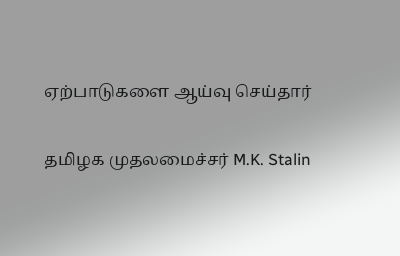ஏற்பாடுகளை ஆய்வு செய்தார்

தமிழக முதலமைச்சர் M.K. Stalin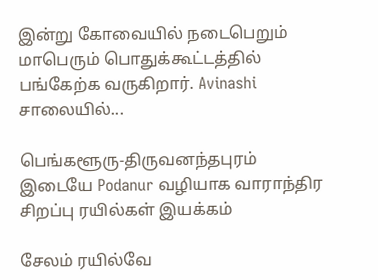இன்று கோவையில் நடைபெறும் மாபெரும் பொதுக்கூட்டத்தில் பங்கேற்க வருகிறார். Avinashi சாலையில்...

பெங்களூரு-திருவனந்தபுரம் இடையே Podanur வழியாக வாராந்திர சிறப்பு ரயில்கள் இயக்கம்

சேலம் ரயில்வே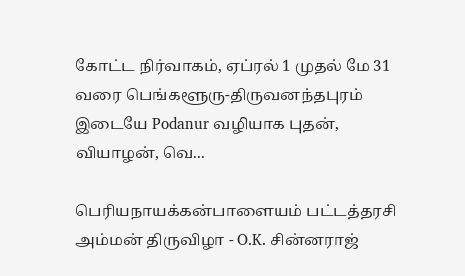கோட்ட நிர்வாகம், ஏப்ரல் 1 முதல் மே 31 வரை பெங்களூரு-திருவனந்தபுரம் இடையே Podanur வழியாக புதன், வியாழன், வெ...

பெரியநாயக்கன்பாளையம் பட்டத்தரசி அம்மன் திருவிழா - O.K. சின்னராஜ்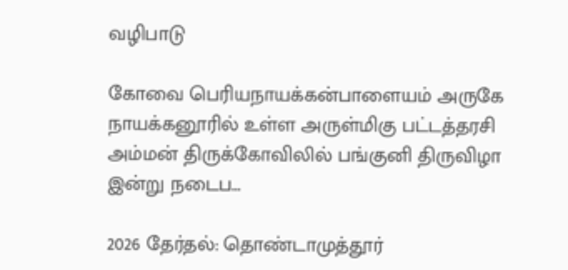வழிபாடு

கோவை பெரியநாயக்கன்பாளையம் அருகே நாயக்கனூரில் உள்ள அருள்மிகு பட்டத்தரசி அம்மன் திருக்கோவிலில் பங்குனி திருவிழா இன்று நடைப...

2026 தேர்தல்: தொண்டாமுத்தூர்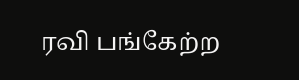ரவி பங்கேற்ற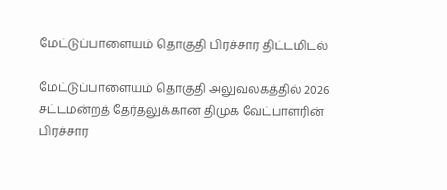மேட்டுப்பாளையம் தொகுதி பிரச்சார திட்டமிடல்

மேட்டுப்பாளையம் தொகுதி அலுவலகத்தில் 2026 சட்டமன்றத் தேர்தலுக்கான திமுக வேட்பாளரின் பிரச்சார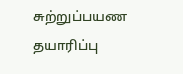சுற்றுப்பயண தயாரிப்பு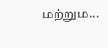மற்றும...